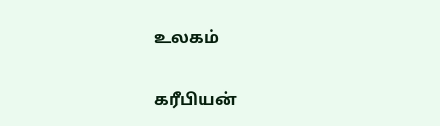உலகம்

கரீபியன்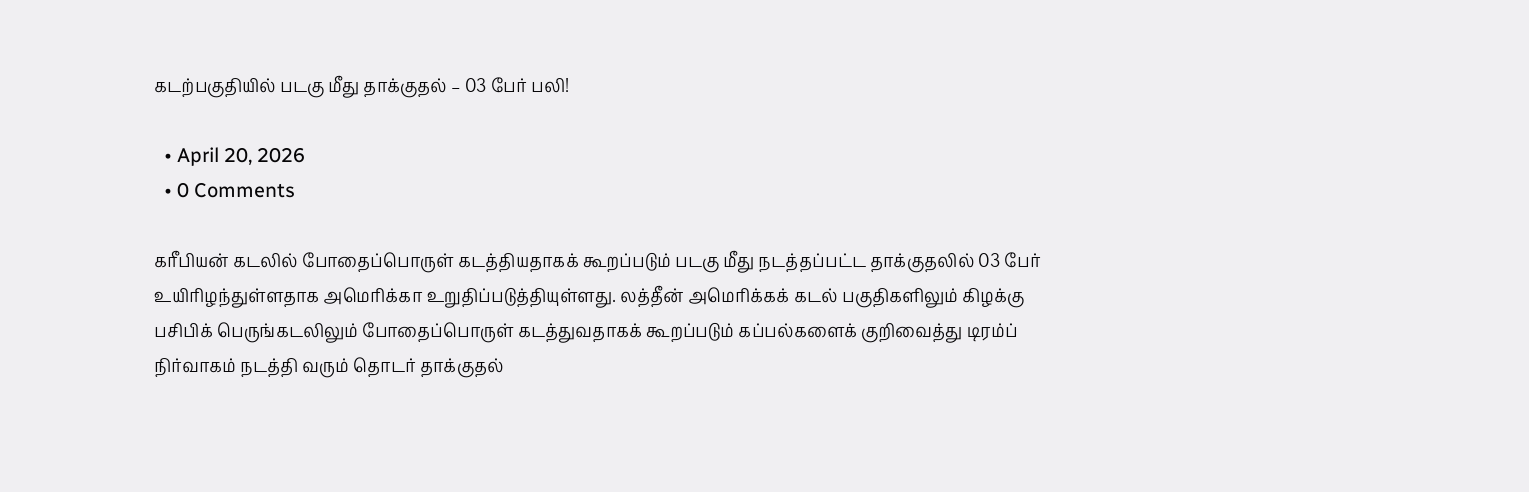கடற்பகுதியில் படகு மீது தாக்குதல் – 03 பேர் பலி!

  • April 20, 2026
  • 0 Comments

கரீபியன் கடலில் போதைப்பொருள் கடத்தியதாகக் கூறப்படும் படகு மீது நடத்தப்பட்ட தாக்குதலில் 03 பேர் உயிரிழந்துள்ளதாக அமெரிக்கா உறுதிப்படுத்தியுள்ளது. லத்தீன் அமெரிக்கக் கடல் பகுதிகளிலும் கிழக்கு பசிபிக் பெருங்கடலிலும் போதைப்பொருள் கடத்துவதாகக் கூறப்படும் கப்பல்களைக் குறிவைத்து டிரம்ப் நிர்வாகம் நடத்தி வரும் தொடர் தாக்குதல்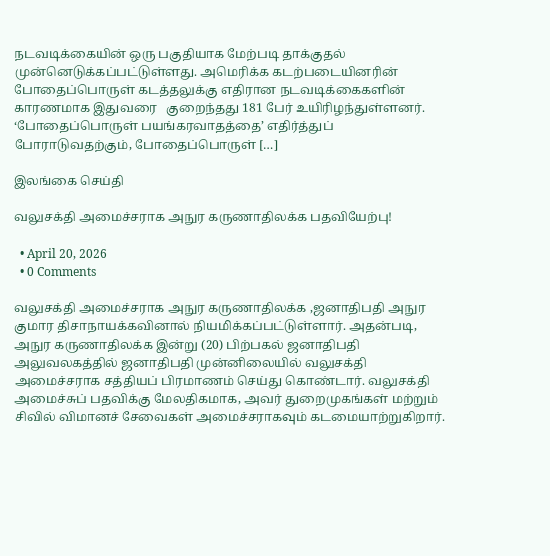நடவடிக்கையின் ஒரு பகுதியாக மேற்படி தாக்குதல் முன்னெடுக்கப்பட்டுள்ளது. அமெரிக்க கடற்படையினரின் போதைப்பொருள் கடத்தலுக்கு எதிரான நடவடிக்கைகளின் காரணமாக இதுவரை   குறைந்தது 181 பேர் உயிரிழந்துள்ளனர். ‘போதைப்பொருள் பயங்கரவாதத்தை’ எதிர்த்துப் போராடுவதற்கும், போதைப்பொருள் […]

இலங்கை செய்தி

வலுசக்தி அமைச்சராக அநுர கருணாதிலக்க பதவியேற்பு!

  • April 20, 2026
  • 0 Comments

வலுசக்தி அமைச்சராக அநுர கருணாதிலக்க ,ஜனாதிபதி அநுர குமார திசாநாயக்கவினால் நியமிக்கப்பட்டுள்ளார். அதன்படி, அநுர கருணாதிலக்க இன்று (20) பிற்பகல் ஜனாதிபதி அலுவலகத்தில் ஜனாதிபதி முன்னிலையில் வலுசக்தி அமைச்சராக சத்தியப் பிரமாணம் செய்து கொண்டார். வலுசக்தி அமைச்சுப் பதவிக்கு மேலதிகமாக, அவர் துறைமுகங்கள் மற்றும் சிவில் விமானச் சேவைகள் அமைச்சராகவும் கடமையாற்றுகிறார்.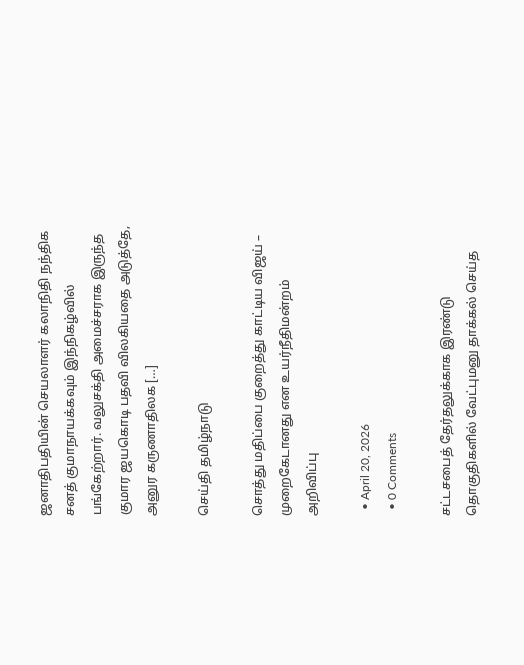ஜனாதிபதியின் செயலாளர் கலாநிதி நந்திக சனத் குமாநாயக்கவும் இந்நிகழ்வில் பங்கேற்றார். வலுசக்தி அமைச்சராக இருந்த குமார ஜயகொடி பதவி விலகியதை அடுத்தே, அனுர கருணாதிலக […]

செய்தி தமிழ்நாடு

சொத்து மதிப்பை குறைத்து காட்டிய விஜய் – முறைகேடானது என உயர்நீதிமன்றம் அறிவிப்பு

  • April 20, 2026
  • 0 Comments

சட்டசபைத் தேர்தலுக்காக இரண்டு தொகுதிகளில் வேட்புமனு தாக்கல் செய்த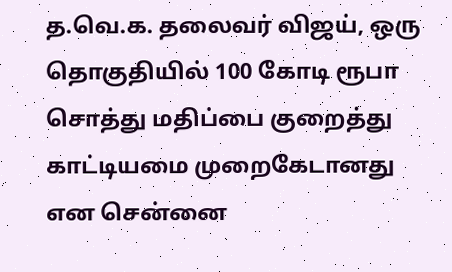த.வெ.க. தலைவர் விஜய், ஒரு தொகுதியில் 100 கோடி ரூபா சொத்து மதிப்பை குறைத்து காட்டியமை முறைகேடானது என சென்னை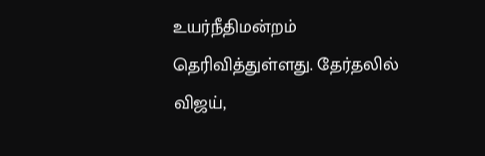உயர்நீதிமன்றம் தெரிவித்துள்ளது. தேர்தலில் விஜய்,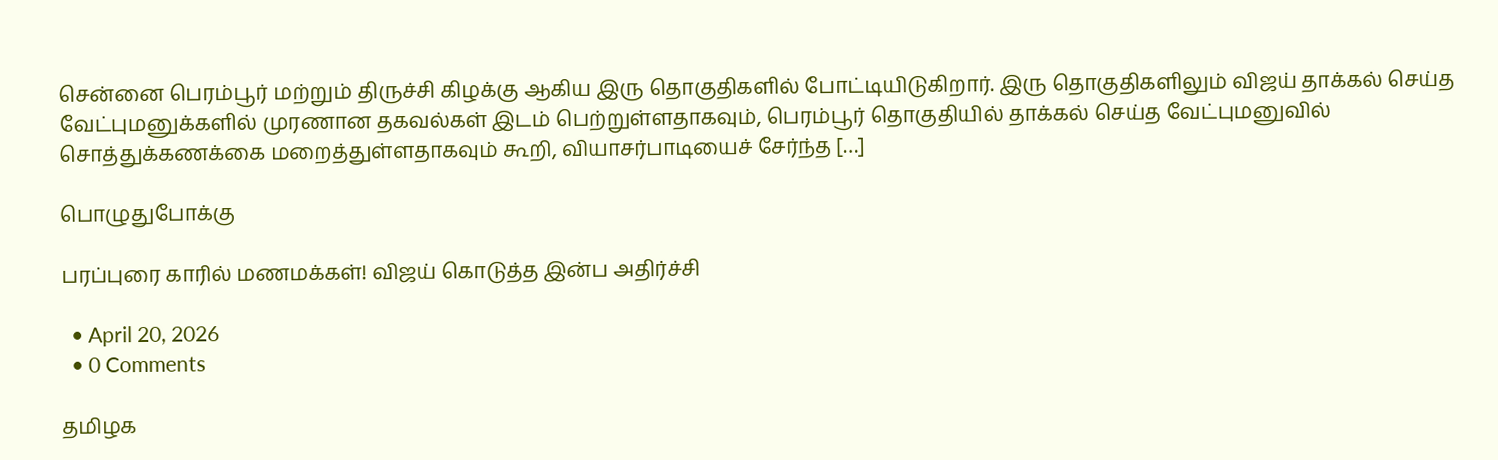சென்னை பெரம்பூர் மற்றும் திருச்சி கிழக்கு ஆகிய இரு தொகுதிகளில் போட்டியிடுகிறார். இரு தொகுதிகளிலும் விஜய் தாக்கல் செய்த வேட்புமனுக்களில் முரணான தகவல்கள் இடம் பெற்றுள்ளதாகவும், பெரம்பூர் தொகுதியில் தாக்கல் செய்த வேட்புமனுவில் சொத்துக்கணக்கை மறைத்துள்ளதாகவும் கூறி, வியாசர்பாடியைச் சேர்ந்த […]

பொழுதுபோக்கு

பரப்புரை காரில் மணமக்கள்! விஜய் கொடுத்த இன்ப அதிர்ச்சி

  • April 20, 2026
  • 0 Comments

தமிழக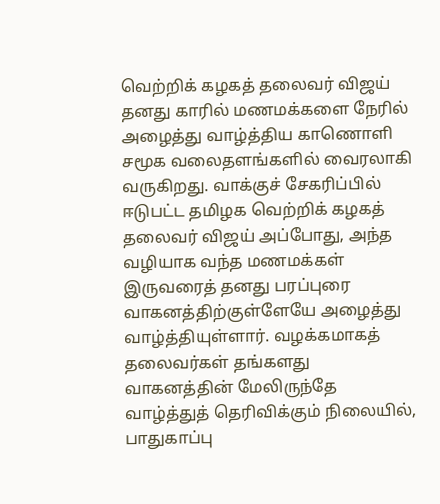வெற்றிக் கழகத் தலைவர் விஜய் தனது காரில் மணமக்களை நேரில் அழைத்து வாழ்த்திய காணொளி சமூக வலைதளங்களில் வைரலாகி வருகிறது. வாக்குச் சேகரிப்பில் ஈடுபட்ட தமிழக வெற்றிக் கழகத் தலைவர் விஜய் அப்போது, அந்த வழியாக வந்த மணமக்கள் இருவரைத் தனது பரப்புரை வாகனத்திற்குள்ளேயே அழைத்து வாழ்த்தியுள்ளார். வழக்கமாகத் தலைவர்கள் தங்களது வாகனத்தின் மேலிருந்தே வாழ்த்துத் தெரிவிக்கும் நிலையில், பாதுகாப்பு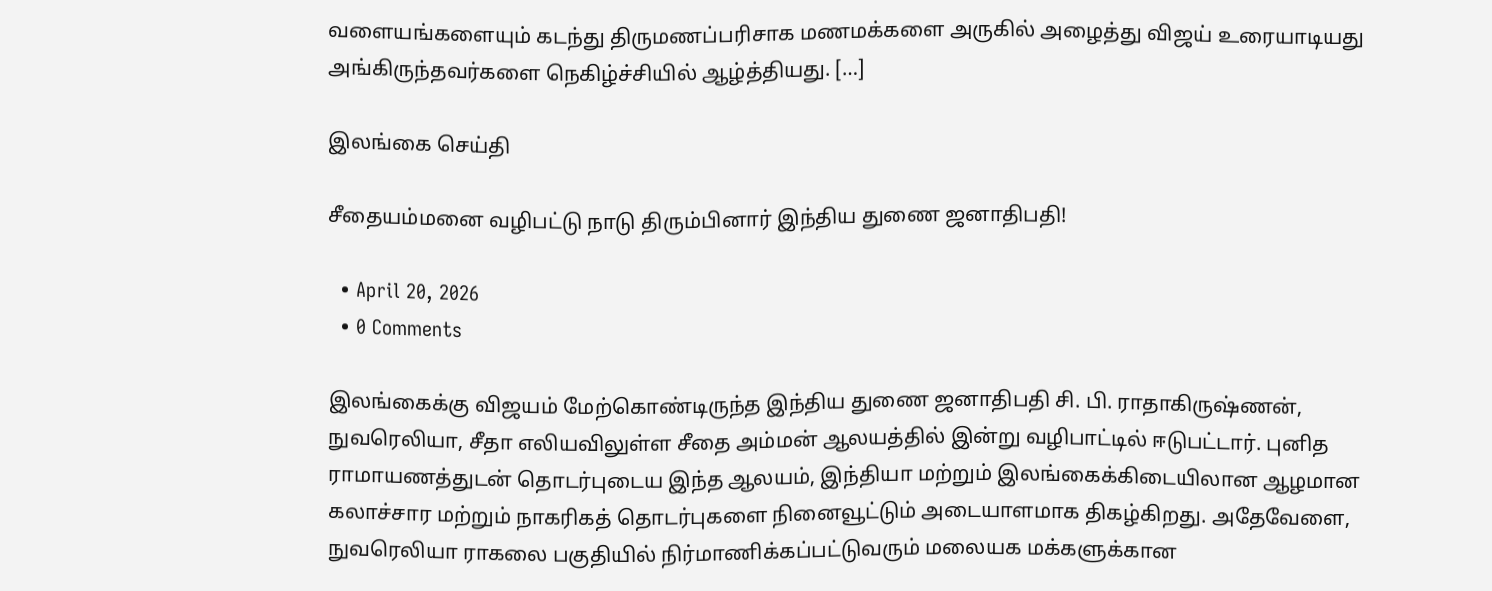வளையங்களையும் கடந்து திருமணப்பரிசாக மணமக்களை அருகில் அழைத்து விஜய் உரையாடியது அங்கிருந்தவர்களை நெகிழ்ச்சியில் ஆழ்த்தியது. […]

இலங்கை செய்தி

சீதையம்மனை வழிபட்டு நாடு திரும்பினார் இந்திய துணை ஜனாதிபதி!

  • April 20, 2026
  • 0 Comments

இலங்கைக்கு விஜயம் மேற்கொண்டிருந்த இந்திய துணை ஜனாதிபதி சி. பி. ராதாகிருஷ்ணன், நுவரெலியா, சீதா எலியவிலுள்ள சீதை அம்மன் ஆலயத்தில் இன்று வழிபாட்டில் ஈடுபட்டார். புனித ராமாயணத்துடன் தொடர்புடைய இந்த ஆலயம், இந்தியா மற்றும் இலங்கைக்கிடையிலான ஆழமான கலாச்சார மற்றும் நாகரிகத் தொடர்புகளை நினைவூட்டும் அடையாளமாக திகழ்கிறது. அதேவேளை, நுவரெலியா ராகலை பகுதியில் நிர்மாணிக்கப்பட்டுவரும் மலையக மக்களுக்கான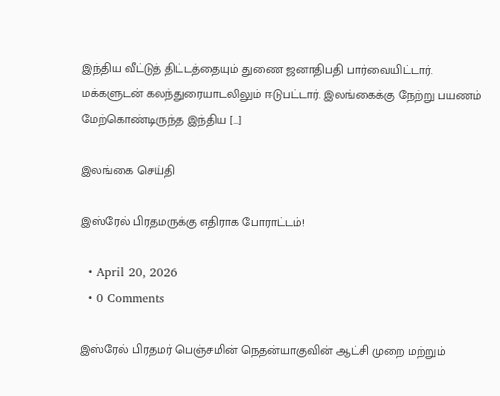இந்திய வீட்டுத் திட்டத்தையும் துணை ஜனாதிபதி பார்வையிட்டார். மக்களுடன் கலந்துரையாடலிலும் ஈடுபட்டார். இலங்கைக்கு நேற்று பயணம் மேற்கொண்டிருந்த இந்திய […]

இலங்கை செய்தி

இஸ்ரேல் பிரதமருக்கு எதிராக போராட்டம்!

  • April 20, 2026
  • 0 Comments

இஸ்ரேல் பிரதமர் பெஞ்சமின் நெதன்யாகுவின் ஆட்சி முறை மற்றும்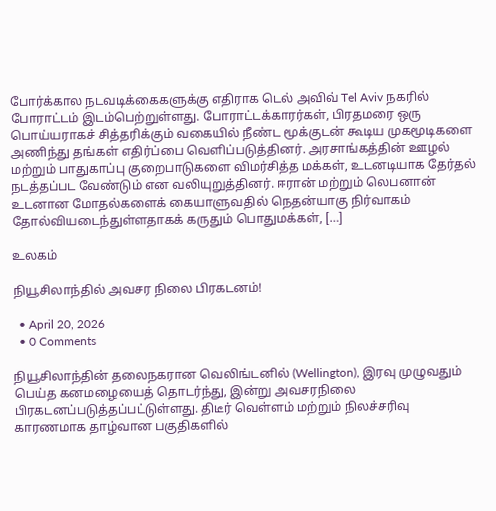போர்க்கால நடவடிக்கைகளுக்கு எதிராக டெல் அவிவ் Tel Aviv நகரில் போராட்டம் இடம்பெற்றுள்ளது. போராட்டக்காரர்கள், பிரதமரை ஒரு பொய்யராகச் சித்தரிக்கும் வகையில் நீண்ட மூக்குடன் கூடிய முகமூடிகளை அணிந்து தங்கள் எதிர்ப்பை வெளிப்படுத்தினர். அரசாங்கத்தின் ஊழல் மற்றும் பாதுகாப்பு குறைபாடுகளை விமர்சித்த மக்கள், உடனடியாக தேர்தல் நடத்தப்பட வேண்டும் என வலியுறுத்தினர். ஈரான் மற்றும் லெபனான் உடனான மோதல்களைக் கையாளுவதில் நெதன்யாகு நிர்வாகம் தோல்வியடைந்துள்ளதாகக் கருதும் பொதுமக்கள், […]

உலகம்

நியூசிலாந்தில் அவசர நிலை பிரகடனம்!

  • April 20, 2026
  • 0 Comments

நியூசிலாந்தின் தலைநகரான வெலிங்டனில் (Wellington), இரவு முழுவதும் பெய்த கனமழையைத் தொடர்ந்து, இன்று அவசரநிலை பிரகடனப்படுத்தப்பட்டுள்ளது. திடீர் வெள்ளம் மற்றும் நிலச்சரிவு காரணமாக தாழ்வான பகுதிகளில்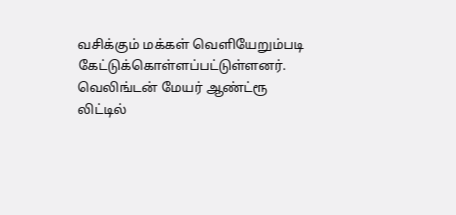வசிக்கும் மக்கள் வெளியேறும்படி கேட்டுக்கொள்ளப்பட்டுள்ளனர். வெலிங்டன் மேயர் ஆண்ட்ரூ லிட்டில்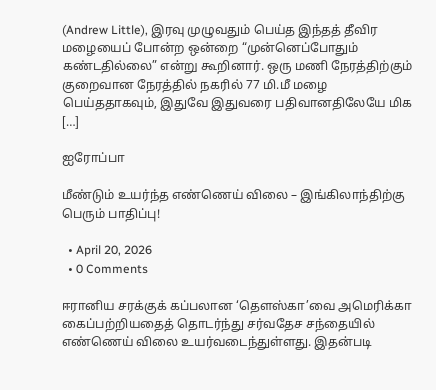(Andrew Little), இரவு முழுவதும் பெய்த இந்தத் தீவிர மழையைப் போன்ற ஒன்றை “முன்னெப்போதும் கண்டதில்லை” என்று கூறினார். ஒரு மணி நேரத்திற்கும் குறைவான நேரத்தில் நகரில் 77 மி.மீ மழை பெய்ததாகவும், இதுவே இதுவரை பதிவானதிலேயே மிக […]

ஐரோப்பா

மீண்டும் உயர்ந்த எண்ணெய் விலை – இங்கிலாந்திற்கு பெரும் பாதிப்பு!

  • April 20, 2026
  • 0 Comments

ஈரானிய சரக்குக் கப்பலான ‘தௌஸ்கா’வை அமெரிக்கா கைப்பற்றியதைத் தொடர்ந்து சர்வதேச சந்தையில் எண்ணெய் விலை உயர்வடைந்துள்ளது. இதன்படி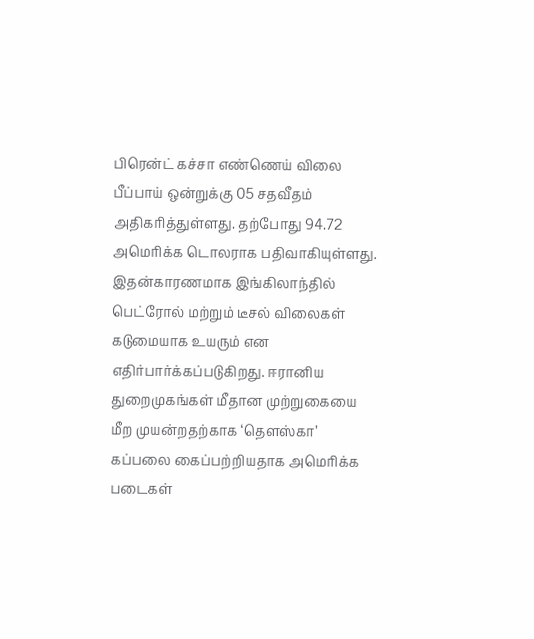பிரென்ட் கச்சா எண்ணெய் விலை பீப்பாய் ஒன்றுக்கு 05 சதவீதம் அதிகரித்துள்ளது. தற்போது 94.72 அமெரிக்க டொலராக பதிவாகியுள்ளது. இதன்காரணமாக இங்கிலாந்தில் பெட்ரோல் மற்றும் டீசல் விலைகள் கடுமையாக உயரும் என எதிர்பார்க்கப்படுகிறது. ஈரானிய துறைமுகங்கள் மீதான முற்றுகையை மீற முயன்றதற்காக ‘தௌஸ்கா’ கப்பலை கைப்பற்றியதாக அமெரிக்க படைகள்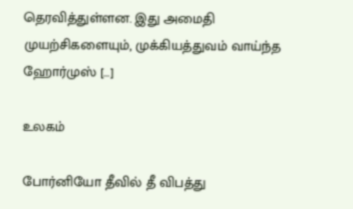தெரவித்துள்ளன. இது அமைதி முயற்சிகளையும், முக்கியத்துவம் வாய்ந்த ஹோர்முஸ் […]

உலகம்

போர்னியோ தீவில் தீ விபத்து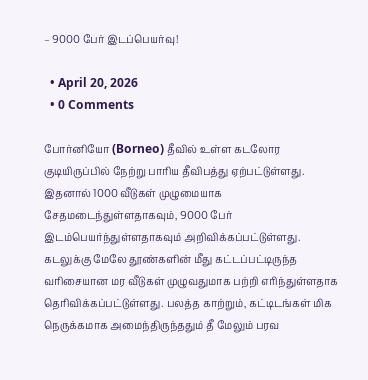– 9000 பேர் இடப்பெயர்வு!

  • April 20, 2026
  • 0 Comments

போர்னியோ (Borneo) தீவில் உள்ள கடலோர குடியிருப்பில் நேற்று பாரிய தீவிபத்து ஏற்பட்டுள்ளது. இதனால் 1000 வீடுகள் முழுமையாக சேதமடைந்துள்ளதாகவும், 9000 பேர் இடம்பெயர்ந்துள்ளதாகவும் அறிவிக்கப்பட்டுள்ளது. கடலுக்கு மேலே தூண்களின் மீது கட்டப்பட்டிருந்த வரிசையான மர வீடுகள் முழுவதுமாக பற்றி எரிந்துள்ளதாக தெரிவிக்கப்பட்டுள்ளது. பலத்த காற்றும், கட்டிடங்கள் மிக நெருக்கமாக அமைந்திருந்ததும் தீ மேலும் பரவ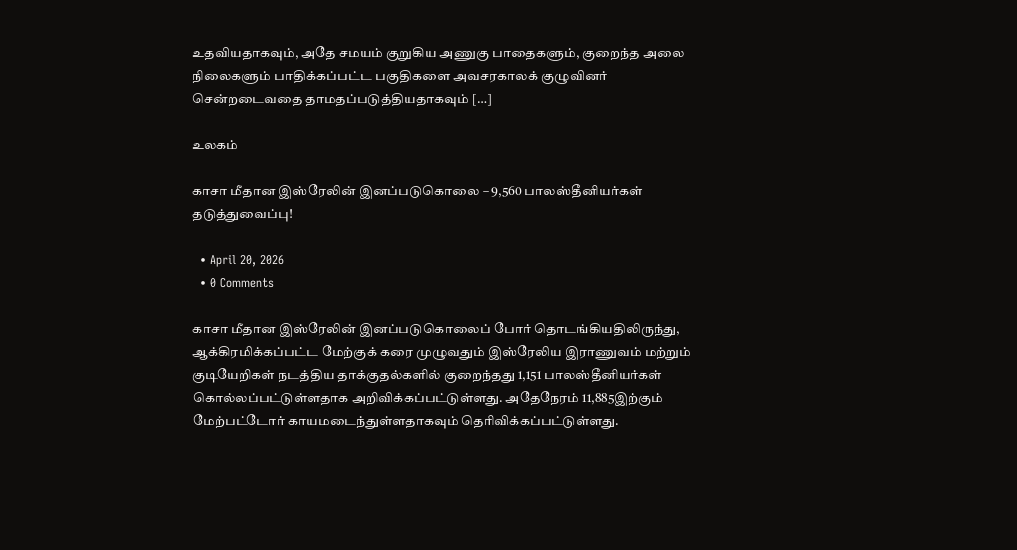உதவியதாகவும், அதே சமயம் குறுகிய அணுகு பாதைகளும், குறைந்த அலை நிலைகளும் பாதிக்கப்பட்ட பகுதிகளை அவசரகாலக் குழுவினர் சென்றடைவதை தாமதப்படுத்தியதாகவும் […]

உலகம்

காசா மீதான இஸ்ரேலின் இனப்படுகொலை – 9,560 பாலஸ்தீனியர்கள் தடுத்துவைப்பு!

  • April 20, 2026
  • 0 Comments

காசா மீதான இஸ்ரேலின் இனப்படுகொலைப் போர் தொடங்கியதிலிருந்து, ஆக்கிரமிக்கப்பட்ட மேற்குக் கரை முழுவதும் இஸ்ரேலிய இராணுவம் மற்றும் குடியேறிகள் நடத்திய தாக்குதல்களில் குறைந்தது 1,151 பாலஸ்தீனியர்கள் கொல்லப்பட்டுள்ளதாக அறிவிக்கப்பட்டுள்ளது. அதேநேரம் 11,885இற்கும் மேற்பட்டோர் காயமடைந்துள்ளதாகவும் தெரிவிக்கப்பட்டுள்ளது.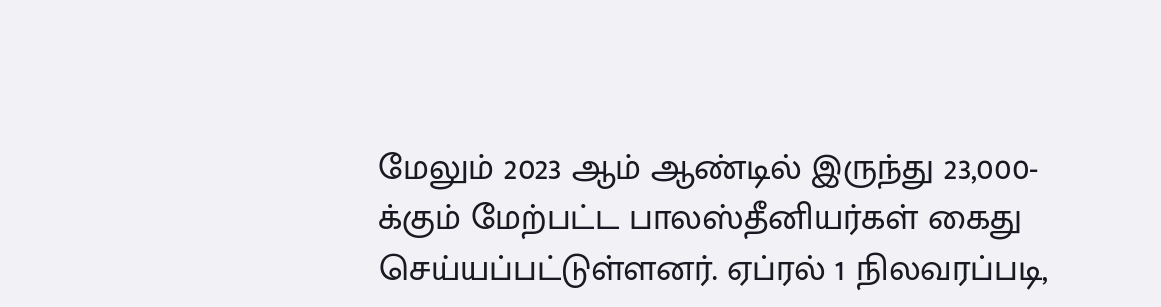மேலும் 2023 ஆம் ஆண்டில் இருந்து 23,000-க்கும் மேற்பட்ட பாலஸ்தீனியர்கள் கைது செய்யப்பட்டுள்ளனர். ஏப்ரல் 1 நிலவரப்படி,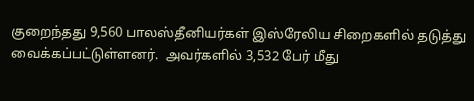குறைந்தது 9,560 பாலஸ்தீனியர்கள் இஸ்ரேலிய சிறைகளில் தடுத்து வைக்கப்பட்டுள்ளனர்.  அவர்களில் 3,532 பேர் மீது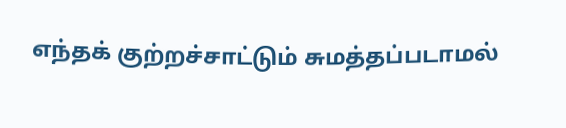எந்தக் குற்றச்சாட்டும் சுமத்தப்படாமல்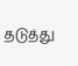தடுத்து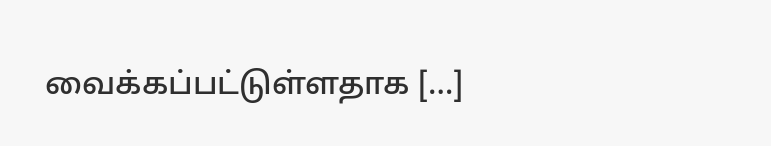வைக்கப்பட்டுள்ளதாக […]